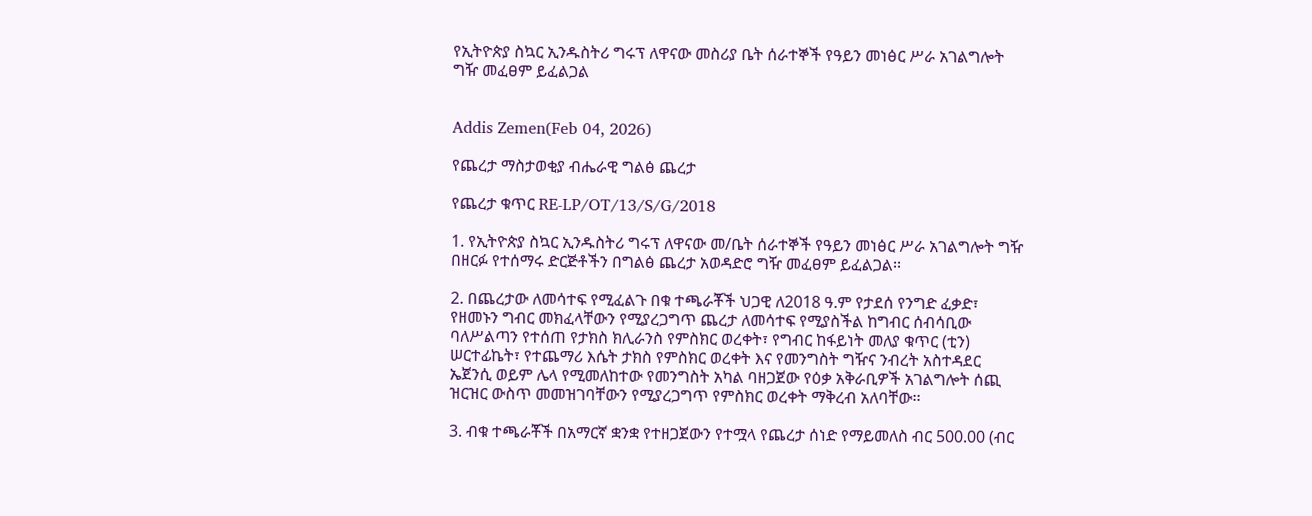የኢትዮጵያ ስኳር ኢንዱስትሪ ግሩፕ ለዋናው መስሪያ ቤት ሰራተኞች የዓይን መነፅር ሥራ አገልግሎት ግዥ መፈፀም ይፈልጋል


Addis Zemen(Feb 04, 2026)

የጨረታ ማስታወቂያ ብሔራዊ ግልፅ ጨረታ

የጨረታ ቁጥር RE-LP/OT/13/S/G/2018

1. የኢትዮጵያ ስኳር ኢንዱስትሪ ግሩፕ ለዋናው መ/ቤት ሰራተኞች የዓይን መነፅር ሥራ አገልግሎት ግዥ በዘርፉ የተሰማሩ ድርጅቶችን በግልፅ ጨረታ አወዳድሮ ግዥ መፈፀም ይፈልጋል፡፡

2. በጨረታው ለመሳተፍ የሚፈልጉ በቁ ተጫራቾች ህጋዊ ለ2018 ዓ.ም የታደሰ የንግድ ፈቃድ፣ የዘመኑን ግብር መክፈላቸውን የሚያረጋግጥ ጨረታ ለመሳተፍ የሚያስችል ከግብር ሰብሳቢው ባለሥልጣን የተሰጠ የታክስ ክሊራንስ የምስክር ወረቀት፣ የግብር ከፋይነት መለያ ቁጥር (ቲን) ሠርተፊኬት፣ የተጨማሪ እሴት ታክስ የምስክር ወረቀት እና የመንግስት ግዥና ንብረት አስተዳደር ኤጀንሲ ወይም ሌላ የሚመለከተው የመንግስት አካል ባዘጋጀው የዕቃ አቅራቢዎች አገልግሎት ሰጪ ዝርዝር ውስጥ መመዝገባቸውን የሚያረጋግጥ የምስክር ወረቀት ማቅረብ አለባቸው፡፡

3. ብቁ ተጫራቾች በአማርኛ ቋንቋ የተዘጋጀውን የተሟላ የጨረታ ሰነድ የማይመለስ ብር 500.00 (ብር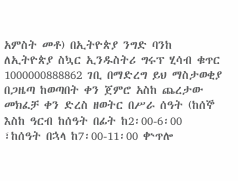አምስት መቶ) በኢትዮጵያ ንግድ ባንከ ለኢትዮጵያ ስኳር ኢንዱስትሪ ግሩፕ ሂሳብ ቁጥር 1000000888862 ገቢ በማድረግ ይህ ማስታወቂያ በጋዜጣ ከወጣበት ቀን ጀምሮ አስከ ጨረታው መክፈቻ ቀን ድረስ ዘወትር በሥራ ሰዓት (ከሰኞ እስከ ዓርብ ከሰዓት በፊት ከ2፡00-6፡00 ፣ከሰዓት በኋላ ከ7፡00-11፡00 ቍጥሎ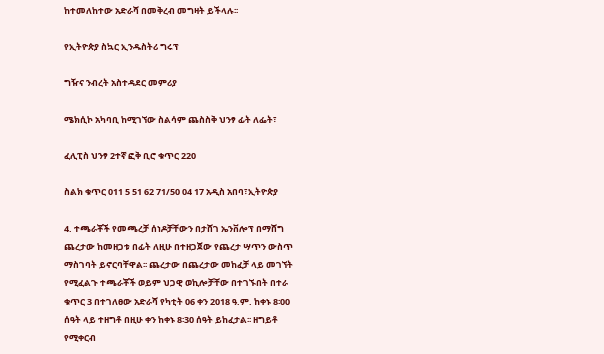ከተመለከተው አድራሻ በመቅረብ መግዛት ይችላሉ፡፡

የኢትዮጵያ ስኳር ኢንዱስትሪ ግሩፕ

ግዥና ንብረት አስተዳደር መምሪያ

ሜክሲኮ አካባቢ ከሚገኘው ስልሳም ጨስስቅ ህንፃ ፊት ለፌት፣

ፈሊፒስ ህንፃ 2ተኛ ፎቅ ቢሮ ቁጥር 220

ስልክ ቁጥር 011 5 51 62 71/50 04 17 አዲስ አበባ፣ኢትዮጵያ

4. ተጫራቾች የመጫረቻ ሰነዶቻቸውን በታሸገ ኤንቨሎፕ በማሸግ ጨረታው ከመዘጋቱ በፊት ለዚሁ በተዘጋጀው የጨረታ ሣጥን ውስጥ ማስገባት ይኖርባቸዋል፡፡ ጨረታው በጨረታው መከፈቻ ላይ መገኘት የሚፈልጉ ተጫራቾች ወይም ህጋዊ ወኪሎቻቸው በተገኙበት በተራ ቁጥር 3 በተገለፀው አድራሻ የካቲት 06 ቀን 2018 ዓ.ም. ከቀኑ 8፡00 ሰዓት ላይ ተዘግቶ በዚሁ ቀን ከቀኑ 8፡30 ሰዓት ይከፈታል፡፡ ዘግይቶ የሚቀርብ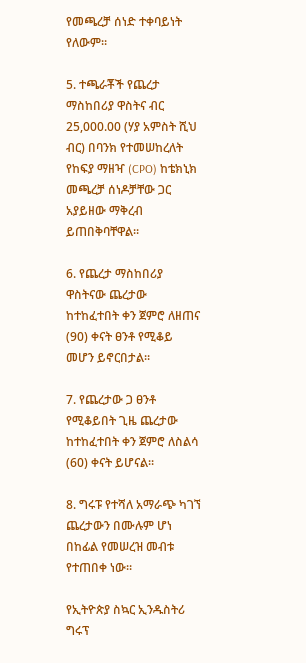የመጫረቻ ሰነድ ተቀባይነት የለውም።

5. ተጫራቾች የጨረታ ማስከበሪያ ዋስትና ብር 25,000.00 (ሃያ አምስት ሺህ ብር) በባንክ የተመሠከረለት የከፍያ ማዘዣ (CPO) ከቴክኒክ መጫረቻ ሰነዶቻቸው ጋር አያይዘው ማቅረብ ይጠበቅባቸዋል።

6. የጨረታ ማስከበሪያ ዋስትናው ጨረታው ከተከፈተበት ቀን ጀምሮ ለዘጠና (90) ቀናት ፀንቶ የሚቆይ መሆን ይኖርበታል።

7. የጨረታው ጋ ፀንቶ የሚቆይበት ጊዜ ጨረታው ከተከፈተበት ቀን ጀምሮ ለስልሳ (60) ቀናት ይሆናል።

8. ግሩፑ የተሻለ አማራጭ ካገኘ ጨረታውን በሙሉም ሆነ በከፊል የመሠረዝ መብቱ የተጠበቀ ነው።

የኢትዮጵያ ስኳር ኢንዱስትሪ ግሩፕ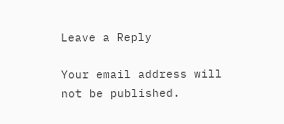Leave a Reply

Your email address will not be published.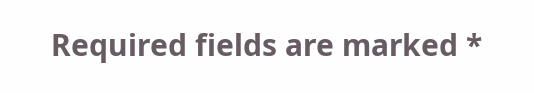Required fields are marked *